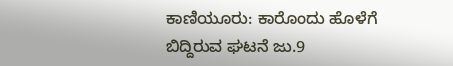ಕಾಣಿಯೂರು: ಕಾರೊಂದು ಹೊಳೆಗೆ ಬಿದ್ದಿರುವ ಘಟನೆ ಜು.9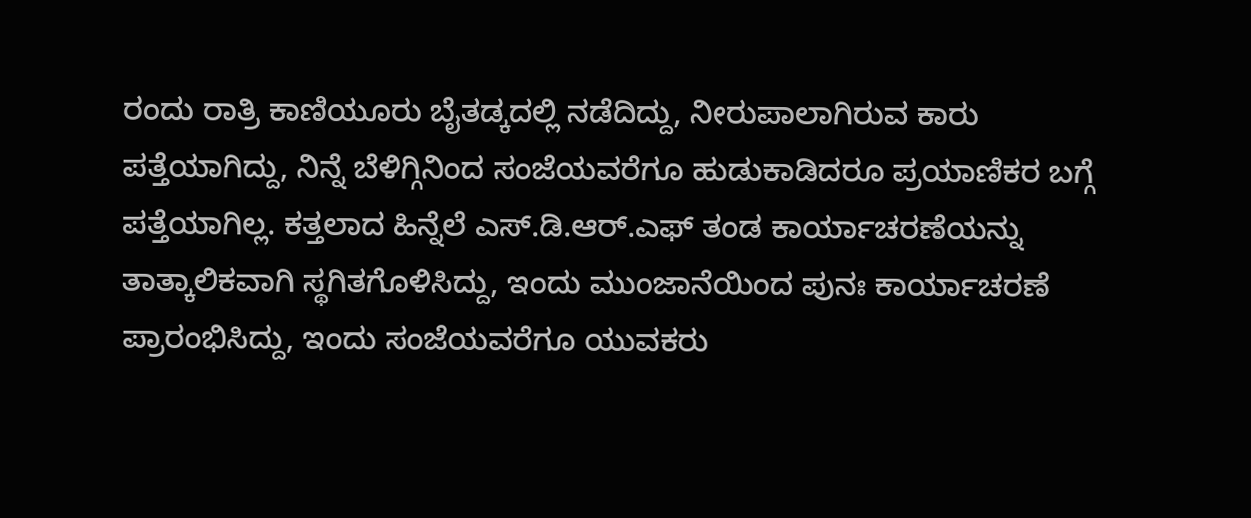ರಂದು ರಾತ್ರಿ ಕಾಣಿಯೂರು ಬೈತಡ್ಕದಲ್ಲಿ ನಡೆದಿದ್ದು, ನೀರುಪಾಲಾಗಿರುವ ಕಾರು ಪತ್ತೆಯಾಗಿದ್ದು, ನಿನ್ನೆ ಬೆಳಿಗ್ಗಿನಿಂದ ಸಂಜೆಯವರೆಗೂ ಹುಡುಕಾಡಿದರೂ ಪ್ರಯಾಣಿಕರ ಬಗ್ಗೆ ಪತ್ತೆಯಾಗಿಲ್ಲ. ಕತ್ತಲಾದ ಹಿನ್ನೆಲೆ ಎಸ್.ಡಿ.ಆರ್.ಎಫ್ ತಂಡ ಕಾರ್ಯಾಚರಣೆಯನ್ನು ತಾತ್ಕಾಲಿಕವಾಗಿ ಸ್ಥಗಿತಗೊಳಿಸಿದ್ದು, ಇಂದು ಮುಂಜಾನೆಯಿಂದ ಪುನಃ ಕಾರ್ಯಾಚರಣೆ ಪ್ರಾರಂಭಿಸಿದ್ದು, ಇಂದು ಸಂಜೆಯವರೆಗೂ ಯುವಕರು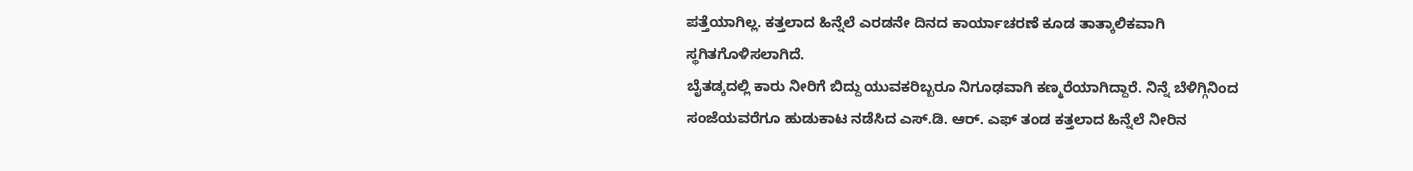ಪತ್ತೆಯಾಗಿಲ್ಲ. ಕತ್ತಲಾದ ಹಿನ್ನೆಲೆ ಎರಡನೇ ದಿನದ ಕಾರ್ಯಾಚರಣೆ ಕೂಡ ತಾತ್ಕಾಲಿಕವಾಗಿ ಸ್ಥಗಿತಗೊಳಿಸಲಾಗಿದೆ.
ಬೈತಡ್ಕದಲ್ಲಿ ಕಾರು ನೀರಿಗೆ ಬಿದ್ದು ಯುವಕರಿಬ್ಬರೂ ನಿಗೂಢವಾಗಿ ಕಣ್ಮರೆಯಾಗಿದ್ದಾರೆ. ನಿನ್ನೆ ಬೆಳಿಗ್ಗಿನಿಂದ ಸಂಜೆಯವರೆಗೂ ಹುಡುಕಾಟ ನಡೆಸಿದ ಎಸ್.ಡಿ. ಆರ್. ಎಫ್ ತಂಡ ಕತ್ತಲಾದ ಹಿನ್ನೆಲೆ ನೀರಿನ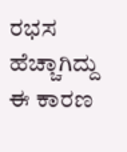ರಭಸ ಹೆಚ್ಚಾಗಿದ್ದು ಈ ಕಾರಣ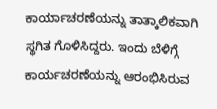ಕಾರ್ಯಾಚರಣೆಯನ್ನು ತಾತ್ಕಾಲಿಕವಾಗಿ ಸ್ಥಗಿತ ಗೊಳಿಸಿದ್ದರು. ಇಂದು ಬೆಳಿಗ್ಗೆ ಕಾರ್ಯಚರಣೆಯನ್ನು ಆರಂಭಿಸಿರುವ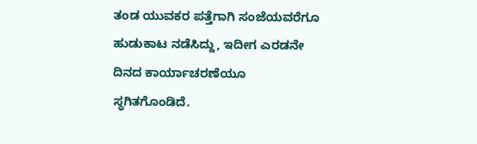ತಂಡ ಯುವಕರ ಪತ್ತೆಗಾಗಿ ಸಂಜೆಯವರೆಗೂ ಹುಡುಕಾಟ ನಡೆಸಿದ್ದು, ಇದೀಗ ಎರಡನೇ ದಿನದ ಕಾರ್ಯಾಚರಣೆಯೂ ಸ್ಥಗಿತಗೊಂಡಿದೆ.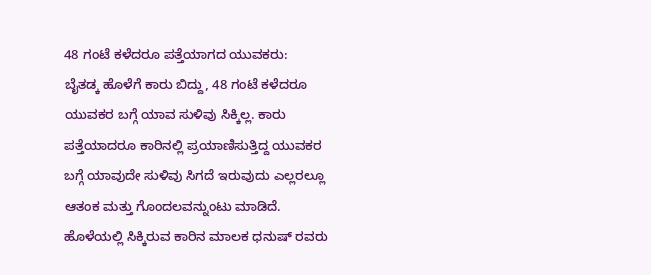48 ಗಂಟೆ ಕಳೆದರೂ ಪತ್ತೆಯಾಗದ ಯುವಕರು:
ಬೈತಡ್ಕ ಹೊಳೆಗೆ ಕಾರು ಬಿದ್ದು, 48 ಗಂಟೆ ಕಳೆದರೂ ಯುವಕರ ಬಗ್ಗೆ ಯಾವ ಸುಳಿವು ಸಿಕ್ಕಿಲ್ಲ. ಕಾರು ಪತ್ತೆಯಾದರೂ ಕಾರಿನಲ್ಲಿ ಪ್ರಯಾಣಿಸುತ್ತಿದ್ದ ಯುವಕರ ಬಗ್ಗೆ ಯಾವುದೇ ಸುಳಿವು ಸಿಗದೆ ಇರುವುದು ಎಲ್ಲರಲ್ಲೂ ಆತಂಕ ಮತ್ತು ಗೊಂದಲವನ್ನುಂಟು ಮಾಡಿದೆ.
ಹೊಳೆಯಲ್ಲಿ ಸಿಕ್ಕಿರುವ ಕಾರಿನ ಮಾಲಕ ಧನುಷ್ ರವರು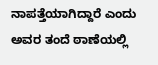ನಾಪತ್ತೆಯಾಗಿದ್ದಾರೆ ಎಂದು ಅವರ ತಂದೆ ಠಾಣೆಯಲ್ಲಿ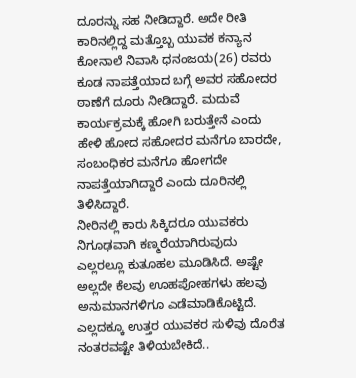ದೂರನ್ನು ಸಹ ನೀಡಿದ್ದಾರೆ. ಅದೇ ರೀತಿ ಕಾರಿನಲ್ಲಿದ್ದ ಮತ್ತೊಬ್ಬ ಯುವಕ ಕನ್ಯಾನ ಕೋನಾಲೆ ನಿವಾಸಿ ಧನಂಜಯ(26) ರವರು ಕೂಡ ನಾಪತ್ತೆಯಾದ ಬಗ್ಗೆ ಅವರ ಸಹೋದರ ಠಾಣೆಗೆ ದೂರು ನೀಡಿದ್ದಾರೆ. ಮದುವೆ ಕಾರ್ಯಕ್ರಮಕ್ಕೆ ಹೋಗಿ ಬರುತ್ತೇನೆ ಎಂದು ಹೇಳಿ ಹೋದ ಸಹೋದರ ಮನೆಗೂ ಬಾರದೇ, ಸಂಬಂಧಿಕರ ಮನೆಗೂ ಹೋಗದೇ ನಾಪತ್ತೆಯಾಗಿದ್ದಾರೆ ಎಂದು ದೂರಿನಲ್ಲಿ ತಿಳಿಸಿದ್ದಾರೆ.
ನೀರಿನಲ್ಲಿ ಕಾರು ಸಿಕ್ಕಿದರೂ ಯುವಕರು ನಿಗೂಢವಾಗಿ ಕಣ್ಮರೆಯಾಗಿರುವುದು ಎಲ್ಲರಲ್ಲೂ ಕುತೂಹಲ ಮೂಡಿಸಿದೆ. ಅಷ್ಟೇ ಅಲ್ಲದೇ ಕೆಲವು ಊಹಪೋಹಗಳು ಹಲವು ಅನುಮಾನಗಳಿಗೂ ಎಡೆಮಾಡಿಕೊಟ್ಟಿದೆ. ಎಲ್ಲದಕ್ಕೂ ಉತ್ತರ ಯುವಕರ ಸುಳಿವು ದೊರೆತ ನಂತರವಷ್ಟೇ ತಿಳಿಯಬೇಕಿದೆ..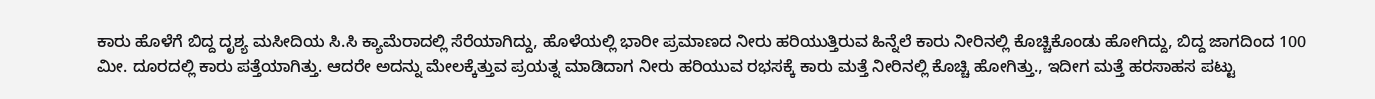ಕಾರು ಹೊಳೆಗೆ ಬಿದ್ದ ದೃಶ್ಯ ಮಸೀದಿಯ ಸಿ.ಸಿ ಕ್ಯಾಮೆರಾದಲ್ಲಿ ಸೆರೆಯಾಗಿದ್ದು, ಹೊಳೆಯಲ್ಲಿ ಭಾರೀ ಪ್ರಮಾಣದ ನೀರು ಹರಿಯುತ್ತಿರುವ ಹಿನ್ನೆಲೆ ಕಾರು ನೀರಿನಲ್ಲಿ ಕೊಚ್ಚಿಕೊಂಡು ಹೋಗಿದ್ದು, ಬಿದ್ದ ಜಾಗದಿಂದ 100 ಮೀ. ದೂರದಲ್ಲಿ ಕಾರು ಪತ್ತೆಯಾಗಿತ್ತು. ಆದರೇ ಅದನ್ನು ಮೇಲಕ್ಕೆತ್ತುವ ಪ್ರಯತ್ನ ಮಾಡಿದಾಗ ನೀರು ಹರಿಯುವ ರಭಸಕ್ಕೆ ಕಾರು ಮತ್ತೆ ನೀರಿನಲ್ಲಿ ಕೊಚ್ಚಿ ಹೋಗಿತ್ತು., ಇದೀಗ ಮತ್ತೆ ಹರಸಾಹಸ ಪಟ್ಟು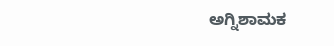ಅಗ್ನಿಶಾಮಕ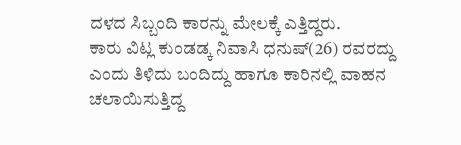ದಳದ ಸಿಬ್ಬಂದಿ ಕಾರನ್ನು ಮೇಲಕ್ಕೆ ಎತ್ತಿದ್ದರು.
ಕಾರು ವಿಟ್ಲ ಕುಂಡಡ್ಕ ನಿವಾಸಿ ಧನುಷ್(26) ರವರದ್ದು ಎಂದು ತಿಳಿದು ಬಂದಿದ್ದು ಹಾಗೂ ಕಾರಿನಲ್ಲಿ ವಾಹನ ಚಲಾಯಿಸುತ್ತಿದ್ದ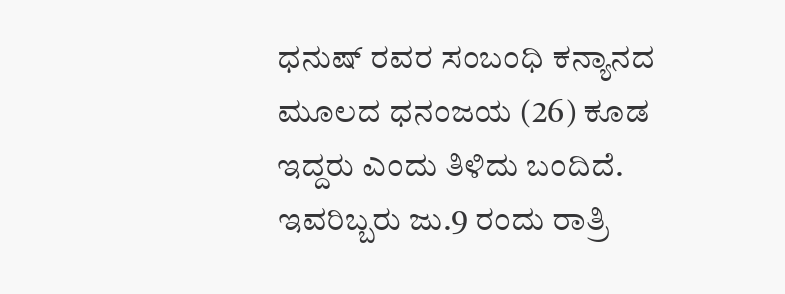ಧನುಷ್ ರವರ ಸಂಬಂಧಿ ಕನ್ಯಾನದ ಮೂಲದ ಧನಂಜಯ (26) ಕೂಡ ಇದ್ದರು ಎಂದು ತಿಳಿದು ಬಂದಿದೆ. ಇವರಿಬ್ಬರು ಜು.9 ರಂದು ರಾತ್ರಿ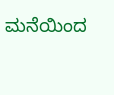ಮನೆಯಿಂದ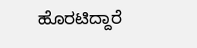ಹೊರಟಿದ್ದಾರೆ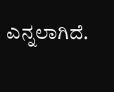ಎನ್ನಲಾಗಿದೆ.